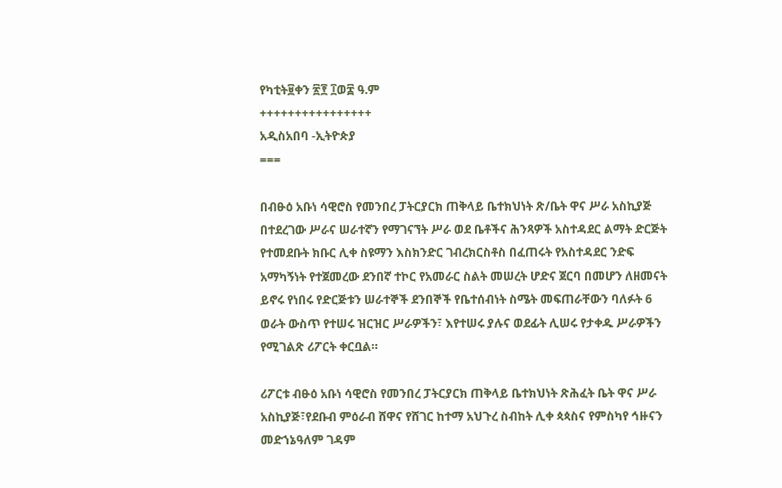የካቲት፱ቀን ፳፻ ፲ወ፰ ዓ.ም
++++++++++++++++
አዲስአበባ -ኢትዮጵያ
===

በብፁዕ አቡነ ሳዊሮስ የመንበረ ፓትርያርክ ጠቅላይ ቤተክህነት ጽ/ቤት ዋና ሥራ አስኪያጅ በተደረገው ሥራና ሠራተኛን የማገናኘት ሥራ ወደ ቤቶችና ሕንጻዎች አስተዳደር ልማት ድርጅት የተመደቡት ክቡር ሊቀ ስዩማን እስክንድር ገብረክርስቶስ በፈጠሩት የአስተዳደር ንድፍ አማካኝነት የተጀመረው ደንበኛ ተኮር የአመራር ስልት መሠረት ሆድና ጀርባ በመሆን ለዘመናት ይኖሩ የነበሩ የድርጅቱን ሠራተኞች ደንበኞች የቤተሰብነት ስሜት መፍጠራቸውን ባለፉት 6 ወራት ውስጥ የተሠሩ ዝርዝር ሥራዎችን፣ እየተሠሩ ያሉና ወደፊት ሊሠሩ የታቀዱ ሥራዎችን የሚገልጽ ሪፖርት ቀርቧል።

ሪፖርቱ ብፁዕ አቡነ ሳዊሮስ የመንበረ ፓትርያርክ ጠቅላይ ቤተክህነት ጽሕፈት ቤት ዋና ሥራ አስኪያጅ፣የደቡብ ምዕራብ ሸዋና የሸገር ከተማ አህጉረ ስብከት ሊቀ ጳጳስና የምስካየ ኅዙናን መድኀኔዓለም ገዳም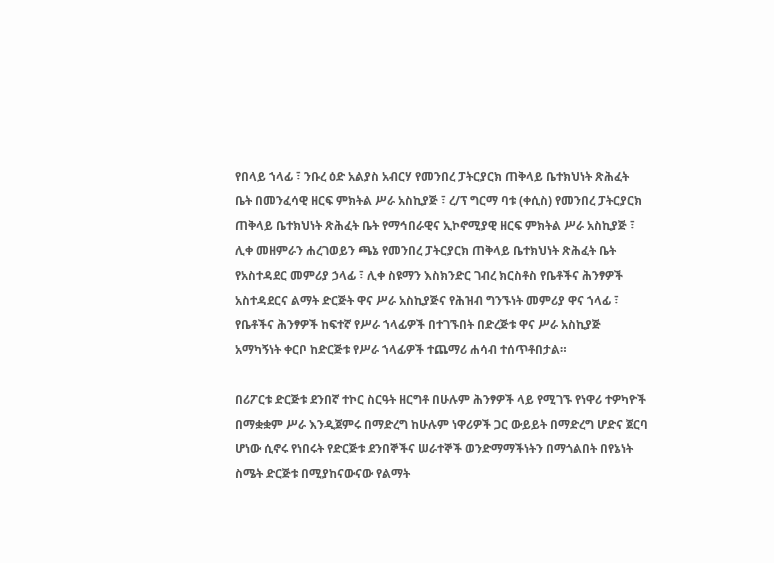የበላይ ኀላፊ ፣ ንቡረ ዕድ አልያስ አብርሃ የመንበረ ፓትርያርክ ጠቅላይ ቤተክህነት ጽሕፈት ቤት በመንፈሳዊ ዘርፍ ምክትል ሥራ አስኪያጅ ፣ ረ/ፕ ግርማ ባቱ (ቀሲስ) የመንበረ ፓትርያርክ ጠቅላይ ቤተክህነት ጽሕፈት ቤት የማኅበራዊና ኢኮኖሚያዊ ዘርፍ ምክትል ሥራ አስኪያጅ ፣ ሊቀ መዘምራን ሐረገወይን ጫኔ የመንበረ ፓትርያርክ ጠቅላይ ቤተክህነት ጽሕፈት ቤት የአስተዳደር መምሪያ ኃላፊ ፣ ሊቀ ስዩማን እስክንድር ገብረ ክርስቶስ የቤቶችና ሕንፃዎች አስተዳደርና ልማት ድርጅት ዋና ሥራ አስኪያጅና የሕዝብ ግንኙነት መምሪያ ዋና ኀላፊ ፣ የቤቶችና ሕንፃዎች ከፍተኛ የሥራ ኀላፊዎች በተገኙበት በድረጅቱ ዋና ሥራ አስኪያጅ አማካኝነት ቀርቦ ከድርጅቱ የሥራ ኀላፊዎች ተጨማሪ ሐሳብ ተሰጥቶበታል።

በሪፖርቱ ድርጅቱ ደንበኛ ተኮር ስርዓት ዘርግቶ በሁሉም ሕንፃዎች ላይ የሚገኙ የነዋሪ ተዎካዮች በማቋቋም ሥራ እንዲጀምሩ በማድረግ ከሁሉም ነዋሪዎች ጋር ውይይት በማድረግ ሆድና ጀርባ ሆነው ሲኖሩ የነበሩት የድርጅቱ ደንበኞችና ሠራተኞች ወንድማማችነትን በማጎልበት በየኔነት ስሜት ድርጅቱ በሚያከናውናው የልማት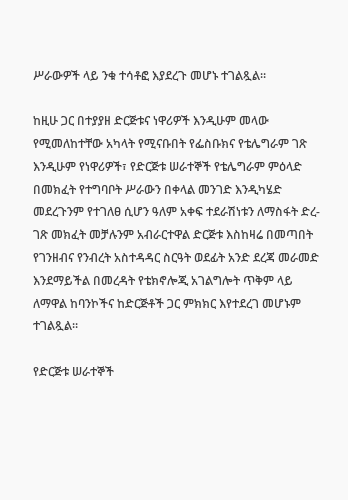ሥራውዎች ላይ ንቁ ተሳቶፎ እያደረጉ መሆኑ ተገልጿል።

ከዚሁ ጋር በተያያዘ ድርጅቱና ነዋሪዎች እንዲሁም መላው የሚመለከተቸው አካላት የሚናቡበት የፌስቡክና የቴሌግራም ገጽ እንዲሁም የነዋሪዎች፣ የድርጅቱ ሠራተኞች የቴሌግራም ምዕላድ በመክፈት የተግባቦት ሥራውን በቀላል መንገድ እንዲካሄድ መደረጉንም የተገለፀ ሲሆን ዓለም አቀፍ ተደራሽነቱን ለማስፋት ድረ-ገጽ መክፈት መቻሉንም አብራርተዋል ድርጅቱ እስከዛሬ በመጣበት የገንዘብና የንብረት አስተዳዳር ስርዓት ወደፊት አንድ ደረጃ መራመድ እንደማይችል በመረዳት የቴክኖሎጂ አገልግሎት ጥቅም ላይ ለማዋል ከባንኮችና ከድርጅቶች ጋር ምክክር እየተደረገ መሆኑም ተገልጿል።

የድርጅቱ ሠራተኞች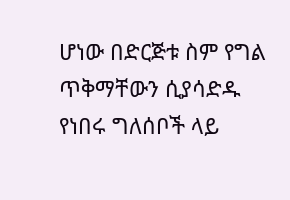ሆነው በድርጅቱ ስም የግል ጥቅማቸውን ሲያሳድዱ የነበሩ ግለሰቦች ላይ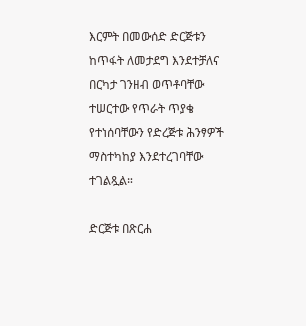እርምት በመውሰድ ድርጅቱን ከጥፋት ለመታደግ እንደተቻለና በርካታ ገንዘብ ወጥቶባቸው ተሠርተው የጥራት ጥያቄ የተነሰባቸውን የድረጅቱ ሕንፃዎች ማስተካከያ እንደተረገባቸው ተገልጿል።

ድርጅቱ በጽርሐ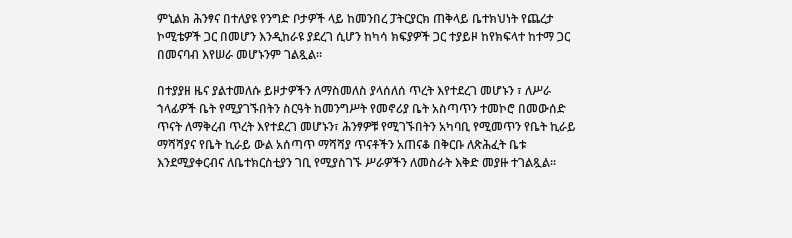ምኒልክ ሕንፃና በተለያዩ የንግድ ቦታዎች ላይ ከመንበረ ፓትርያርክ ጠቅላይ ቤተክህነት የጨረታ ኮሚቴዎች ጋር በመሆን እንዲከራዩ ያደረገ ሲሆን ከካሳ ክፍያዎች ጋር ተያይዞ ከየክፍላተ ከተማ ጋር በመናባብ እየሠራ መሆኑንም ገልጿል።

በተያያዘ ዜና ያልተመለሱ ይዞታዎችን ለማስመለስ ያላሰለሰ ጥረት እየተደረገ መሆኑን ፣ ለሥራ ኀላፊዎች ቤት የሚያገኙበትን ስርዓት ከመንግሥት የመኖሪያ ቤት አስጣጥን ተመኮሮ በመውሰድ ጥናት ለማቅረብ ጥረት እየተደረገ መሆኑን፣ ሕንፃዎቹ የሚገኙበትን አካባቢ የሚመጥን የቤት ኪራይ ማሻሻያና የቤት ኪራይ ውል አሰጣጥ ማሻሻያ ጥናቶችን አጠናቆ በቅርቡ ለጽሕፈት ቤቱ እንደሚያቀርብና ለቤተክርስቲያን ገቢ የሚያስገኙ ሥራዎችን ለመስራት እቅድ መያዙ ተገልጿል።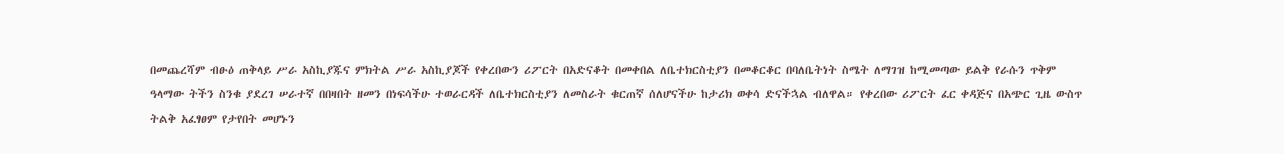በመጨረሻም ብፁዕ ጠቅላይ ሥራ አስኪያጁና ምክትል ሥራ አስኪያጆች የቀረበውን ሪፖርት በአድናቆት በመቀበል ለቤተክርስቲያን በመቆርቆር በባለቤትነት ስሜት ለማገዝ ከሚመጣው ይልቅ የራሱን ጥቅም ዓላማው ትችን ስንቁ ያደረገ ሠራተኛ በበዛበት ዘመን በነፍሳችሁ ተወራርዳች ለቤተክርስቲያን ለመስራት ቁርጠኛ ሰለሆናችሁ ከታሪክ ወቀሳ ድናችኋል ብለዋል። የቀረበው ሪፖርት ፈር ቀዳጅና በአጭር ጊዜ ውስጥ ትልቅ አፈፃፀም የታየበት መሆኑን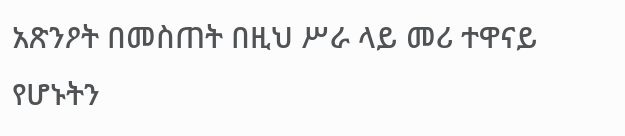አጽንዖት በመስጠት በዚህ ሥራ ላይ መሪ ተዋናይ የሆኑትን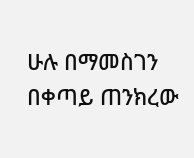ሁሉ በማመስገን በቀጣይ ጠንክረው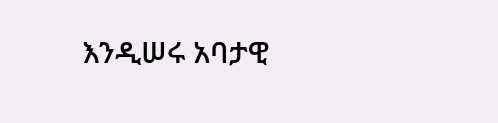እንዲሠሩ አባታዊ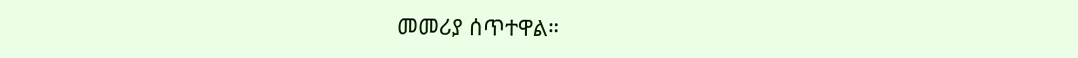መመሪያ ሰጥተዋል።